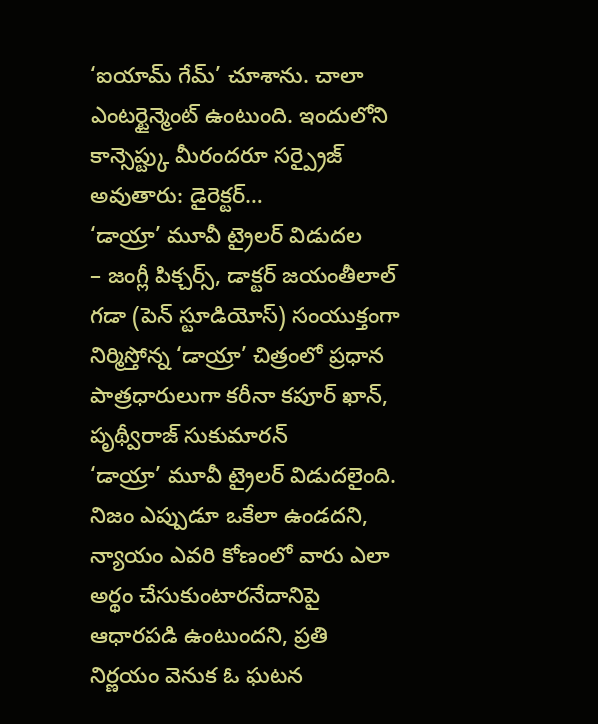‘ఐయామ్ గేమ్’ చూశాను. చాలా ఎంటర్టైన్మెంట్ ఉంటుంది. ఇందులోని కాన్సెప్ట్కు మీరందరూ సర్ప్రైజ్ అవుతారు: డైరెక్టర్…
‘డాయ్రా’ మూవీ ట్రైలర్ విడుదల
– జంగ్లీ పిక్చర్స్, డాక్టర్ జయంతీలాల్ గడా (పెన్ స్టూడియోస్) సంయుక్తంగా నిర్మిస్తోన్న ‘డాయ్రా’ చిత్రంలో ప్రధాన పాత్రధారులుగా కరీనా కపూర్ ఖాన్, పృథ్వీరాజ్ సుకుమారన్
‘డాయ్రా’ మూవీ ట్రైలర్ విడుదలైంది. నిజం ఎప్పుడూ ఒకేలా ఉండదని, న్యాయం ఎవరి కోణంలో వారు ఎలా అర్థం చేసుకుంటారనేదానిపై ఆధారపడి ఉంటుందని, ప్రతి నిర్ణయం వెనుక ఓ ఘటన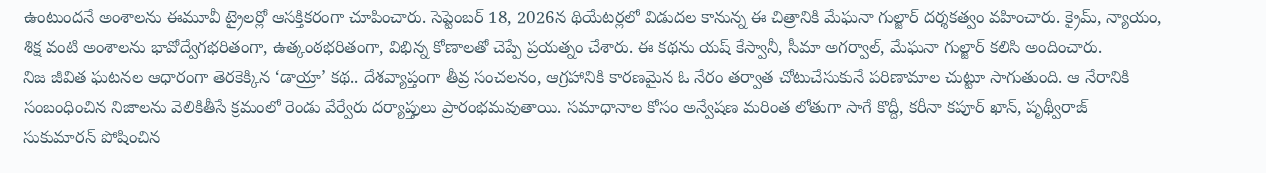ఉంటుందనే అంశాలను ఈమూవీ ట్రైలర్లో ఆసక్తికరంగా చూపించారు. సెప్టెంబర్ 18, 2026న థియేటర్లలో విడుదల కానున్న ఈ చిత్రానికి మేఘనా గుల్జార్ దర్శకత్వం వహించారు. క్రైమ్, న్యాయం, శిక్ష వంటి అంశాలను భావోద్వేగభరితంగా, ఉత్కంఠభరితంగా, విభిన్న కోణాలతో చెప్పే ప్రయత్నం చేశారు. ఈ కథను యష్ కేస్వానీ, సీమా అగర్వాల్, మేఘనా గుల్జార్ కలిసి అందించారు.
నిజ జీవిత ఘటనల ఆధారంగా తెరకెక్కిన ‘డాయ్రా’ కథ.. దేశవ్యాప్తంగా తీవ్ర సంచలనం, ఆగ్రహానికి కారణమైన ఓ నేరం తర్వాత చోటుచేసుకునే పరిణామాల చుట్టూ సాగుతుంది. ఆ నేరానికి సంబంధించిన నిజాలను వెలికితీసే క్రమంలో రెండు వేర్వేరు దర్యాప్తులు ప్రారంభమవుతాయి. సమాధానాల కోసం అన్వేషణ మరింత లోతుగా సాగే కొద్దీ, కరీనా కపూర్ ఖాన్, పృథ్వీరాజ్ సుకుమారన్ పోషించిన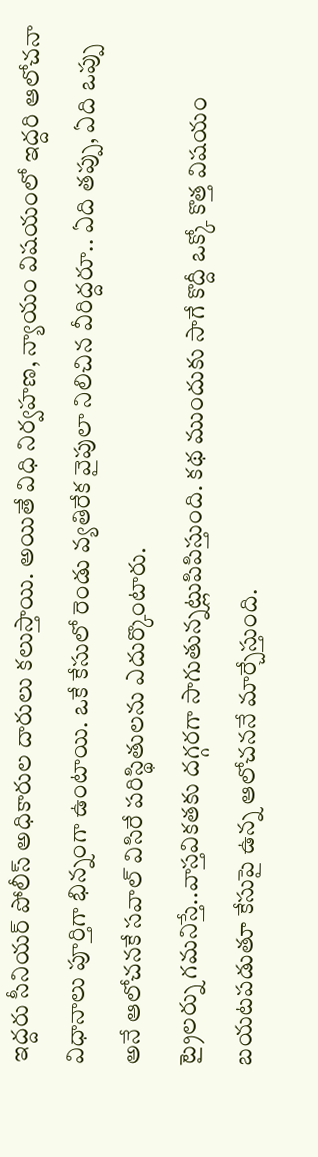ఇద్దరు సీనియర్ పోలీస్ అధికారుల దారులు కలుస్తాయి. అయితే విధి నిర్వహణ, న్యాయం విషయంలో ఇద్దరి ఆలోచనా విధానాలు పూర్తిగా భిన్నంగా ఉంటాయి. ఒకే కేసులో రెండు వ్యతిరేక వైపులా నిలిచిన వీరిద్దరూ.. ఏది తప్పు, ఏది ఒప్పు అనే ఆలోచనకే సవాల్ విసిరే పరిస్థితులను ఎదుర్కొంటారు.
ట్రైలర్ను గమనిస్తే..వాస్తవికతకు దగ్గరగా సాగుతున్నట్లుపిపిస్తుంది. కథ ముందుకు సాగే కొద్దీ ఒక్కో కొత్త విషయం బయటపడుతూ కేసుపై ఉన్న ఆలోచననే మార్చేస్తుంది.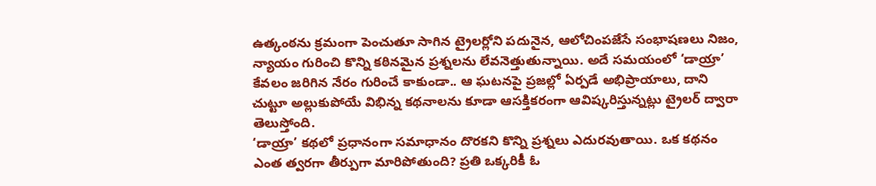ఉత్కంఠను క్రమంగా పెంచుతూ సాగిన ట్రైలర్లోని పదునైన, ఆలోచింపజేసే సంభాషణలు నిజం, న్యాయం గురించి కొన్ని కఠినమైన ప్రశ్నలను లేవనెత్తుతున్నాయి. అదే సమయంలో ‘డాయ్రా’ కేవలం జరిగిన నేరం గురించే కాకుండా.. ఆ ఘటనపై ప్రజల్లో ఏర్పడే అభిప్రాయాలు, దాని చుట్టూ అల్లుకుపోయే విభిన్న కథనాలను కూడా ఆసక్తికరంగా ఆవిష్కరిస్తున్నట్లు ట్రైలర్ ద్వారా తెలుస్తోంది.
‘డాయ్రా’ కథలో ప్రధానంగా సమాధానం దొరకని కొన్ని ప్రశ్నలు ఎదురవుతాయి. ఒక కథనం ఎంత త్వరగా తీర్పుగా మారిపోతుంది? ప్రతి ఒక్కరికీ ఓ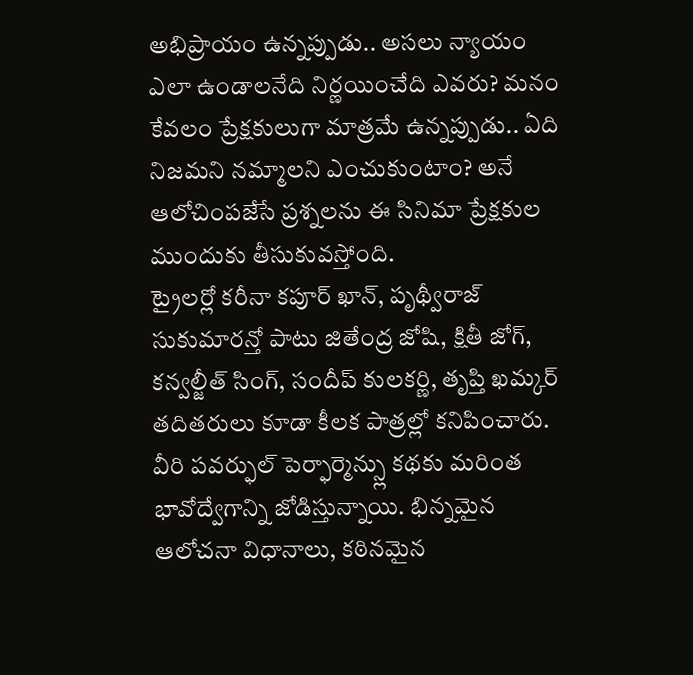అభిప్రాయం ఉన్నప్పుడు.. అసలు న్యాయం ఎలా ఉండాలనేది నిర్ణయించేది ఎవరు? మనం కేవలం ప్రేక్షకులుగా మాత్రమే ఉన్నప్పుడు.. ఏది నిజమని నమ్మాలని ఎంచుకుంటాం? అనే ఆలోచింపజేసే ప్రశ్నలను ఈ సినిమా ప్రేక్షకుల ముందుకు తీసుకువస్తోంది.
ట్రైలర్లో కరీనా కపూర్ ఖాన్, పృథ్వీరాజ్ సుకుమారన్తో పాటు జితేంద్ర జోషి, క్షితీ జోగ్, కన్వల్జీత్ సింగ్, సందీప్ కులకర్ణి, తృప్తి ఖమ్కర్ తదితరులు కూడా కీలక పాత్రల్లో కనిపించారు. వీరి పవర్ఫుల్ పెర్ఫార్మెన్స్లు కథకు మరింత భావోద్వేగాన్ని జోడిస్తున్నాయి. భిన్నమైన ఆలోచనా విధానాలు, కఠినమైన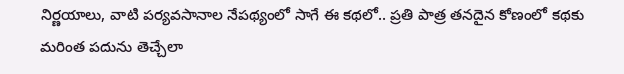నిర్ణయాలు, వాటి పర్యవసానాల నేపథ్యంలో సాగే ఈ కథలో.. ప్రతి పాత్ర తనదైన కోణంలో కథకు మరింత పదును తెచ్చేలా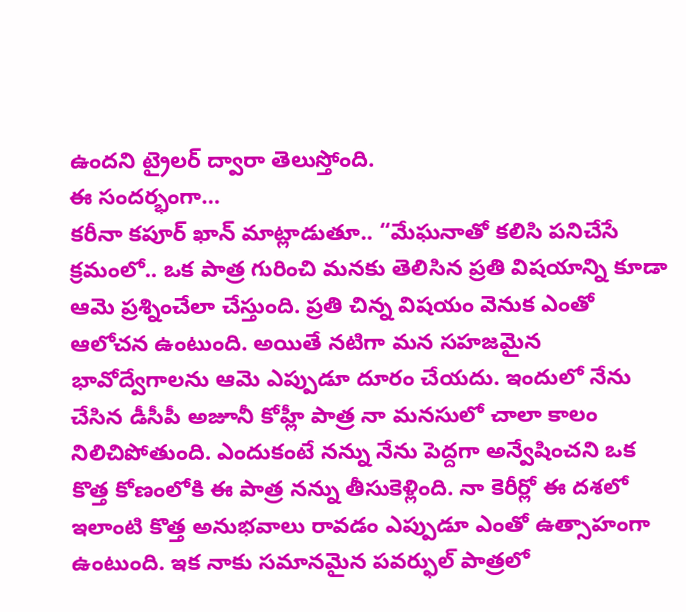ఉందని ట్రైలర్ ద్వారా తెలుస్తోంది.
ఈ సందర్భంగా…
కరీనా కపూర్ ఖాన్ మాట్లాడుతూ.. “మేఘనాతో కలిసి పనిచేసే క్రమంలో.. ఒక పాత్ర గురించి మనకు తెలిసిన ప్రతి విషయాన్ని కూడా ఆమె ప్రశ్నించేలా చేస్తుంది. ప్రతి చిన్న విషయం వెనుక ఎంతో ఆలోచన ఉంటుంది. అయితే నటిగా మన సహజమైన భావోద్వేగాలను ఆమె ఎప్పుడూ దూరం చేయదు. ఇందులో నేను చేసిన డీసీపీ అజూనీ కోహ్లీ పాత్ర నా మనసులో చాలా కాలం నిలిచిపోతుంది. ఎందుకంటే నన్ను నేను పెద్దగా అన్వేషించని ఒక కొత్త కోణంలోకి ఈ పాత్ర నన్ను తీసుకెళ్లింది. నా కెరీర్లో ఈ దశలో ఇలాంటి కొత్త అనుభవాలు రావడం ఎప్పుడూ ఎంతో ఉత్సాహంగా ఉంటుంది. ఇక నాకు సమానమైన పవర్ఫుల్ పాత్రలో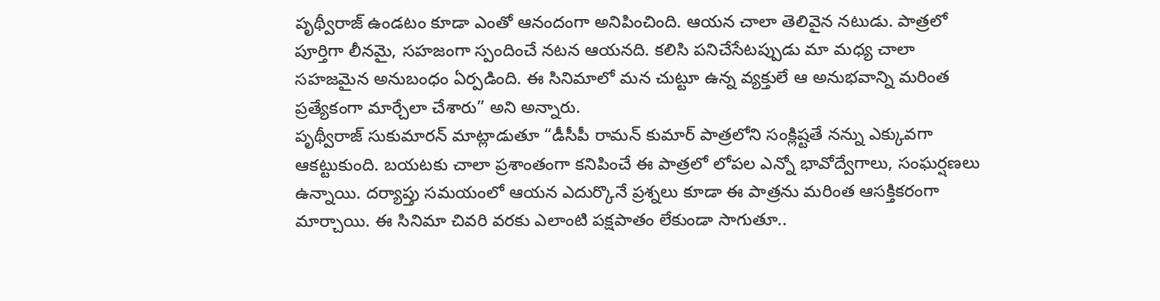పృథ్వీరాజ్ ఉండటం కూడా ఎంతో ఆనందంగా అనిపించింది. ఆయన చాలా తెలివైన నటుడు. పాత్రలో పూర్తిగా లీనమై, సహజంగా స్పందించే నటన ఆయనది. కలిసి పనిచేసేటప్పుడు మా మధ్య చాలా సహజమైన అనుబంధం ఏర్పడింది. ఈ సినిమాలో మన చుట్టూ ఉన్న వ్యక్తులే ఆ అనుభవాన్ని మరింత ప్రత్యేకంగా మార్చేలా చేశారు” అని అన్నారు.
పృథ్వీరాజ్ సుకుమారన్ మాట్లాడుతూ “డీసీపీ రామన్ కుమార్ పాత్రలోని సంక్లిష్టతే నన్ను ఎక్కువగా ఆకట్టుకుంది. బయటకు చాలా ప్రశాంతంగా కనిపించే ఈ పాత్రలో లోపల ఎన్నో భావోద్వేగాలు, సంఘర్షణలు ఉన్నాయి. దర్యాప్తు సమయంలో ఆయన ఎదుర్కొనే ప్రశ్నలు కూడా ఈ పాత్రను మరింత ఆసక్తికరంగా మార్చాయి. ఈ సినిమా చివరి వరకు ఎలాంటి పక్షపాతం లేకుండా సాగుతూ..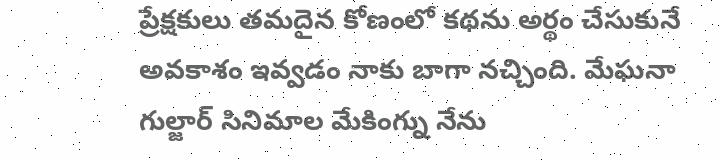ప్రేక్షకులు తమదైన కోణంలో కథను అర్థం చేసుకునే అవకాశం ఇవ్వడం నాకు బాగా నచ్చింది. మేఘనా గుల్జార్ సినిమాల మేకింగ్ను నేను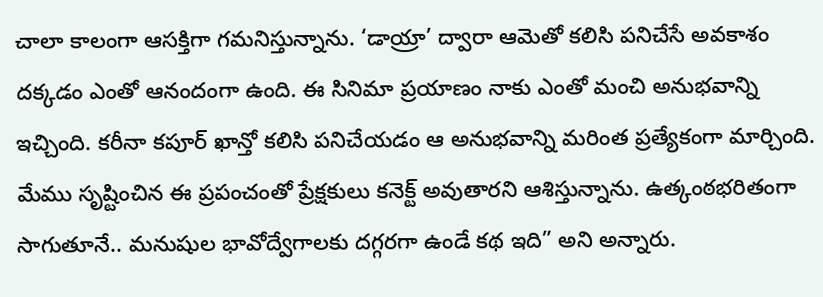చాలా కాలంగా ఆసక్తిగా గమనిస్తున్నాను. ‘డాయ్రా’ ద్వారా ఆమెతో కలిసి పనిచేసే అవకాశం దక్కడం ఎంతో ఆనందంగా ఉంది. ఈ సినిమా ప్రయాణం నాకు ఎంతో మంచి అనుభవాన్ని ఇచ్చింది. కరీనా కపూర్ ఖాన్తో కలిసి పనిచేయడం ఆ అనుభవాన్ని మరింత ప్రత్యేకంగా మార్చింది. మేము సృష్టించిన ఈ ప్రపంచంతో ప్రేక్షకులు కనెక్ట్ అవుతారని ఆశిస్తున్నాను. ఉత్కంఠభరితంగా సాగుతూనే.. మనుషుల భావోద్వేగాలకు దగ్గరగా ఉండే కథ ఇది” అని అన్నారు.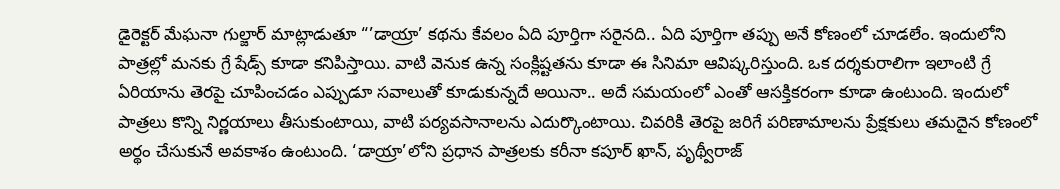డైరెక్టర్ మేఘనా గుల్జార్ మాట్లాడుతూ “’డాయ్రా’ కథను కేవలం ఏది పూర్తిగా సరైనది.. ఏది పూర్తిగా తప్పు అనే కోణంలో చూడలేం. ఇందులోని పాత్రల్లో మనకు గ్రే షేడ్స్ కూడా కనిపిస్తాయి. వాటి వెనుక ఉన్న సంక్లిష్టతను కూడా ఈ సినిమా ఆవిష్కరిస్తుంది. ఒక దర్శకురాలిగా ఇలాంటి గ్రే ఏరియాను తెరపై చూపించడం ఎప్పుడూ సవాలుతో కూడుకున్నదే అయినా.. అదే సమయంలో ఎంతో ఆసక్తికరంగా కూడా ఉంటుంది. ఇందులో పాత్రలు కొన్ని నిర్ణయాలు తీసుకుంటాయి, వాటి పర్యవసానాలను ఎదుర్కొంటాయి. చివరికి తెరపై జరిగే పరిణామాలను ప్రేక్షకులు తమదైన కోణంలో అర్థం చేసుకునే అవకాశం ఉంటుంది. ‘డాయ్రా’లోని ప్రధాన పాత్రలకు కరీనా కపూర్ ఖాన్, పృథ్వీరాజ్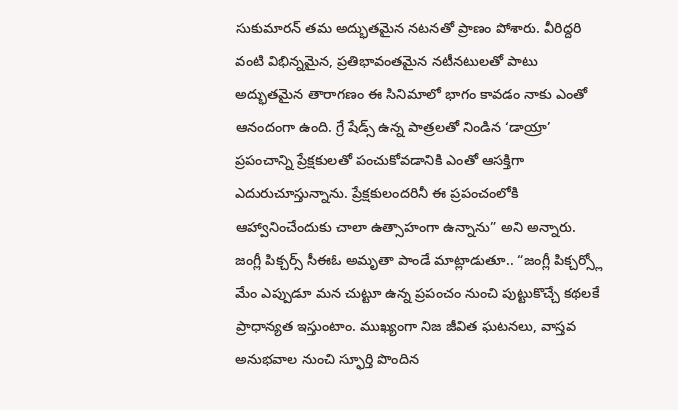సుకుమారన్ తమ అద్భుతమైన నటనతో ప్రాణం పోశారు. వీరిద్దరి వంటి విభిన్నమైన, ప్రతిభావంతమైన నటీనటులతో పాటు అద్భుతమైన తారాగణం ఈ సినిమాలో భాగం కావడం నాకు ఎంతో ఆనందంగా ఉంది. గ్రే షేడ్స్ ఉన్న పాత్రలతో నిండిన ‘డాయ్రా’ ప్రపంచాన్ని ప్రేక్షకులతో పంచుకోవడానికి ఎంతో ఆసక్తిగా ఎదురుచూస్తున్నాను. ప్రేక్షకులందరినీ ఈ ప్రపంచంలోకి ఆహ్వానించేందుకు చాలా ఉత్సాహంగా ఉన్నాను” అని అన్నారు.
జంగ్లీ పిక్చర్స్ సీఈఓ అమృతా పాండే మాట్లాడుతూ.. “జంగ్లీ పిక్చర్స్లో మేం ఎప్పుడూ మన చుట్టూ ఉన్న ప్రపంచం నుంచి పుట్టుకొచ్చే కథలకే ప్రాధాన్యత ఇస్తుంటాం. ముఖ్యంగా నిజ జీవిత ఘటనలు, వాస్తవ అనుభవాల నుంచి స్ఫూర్తి పొందిన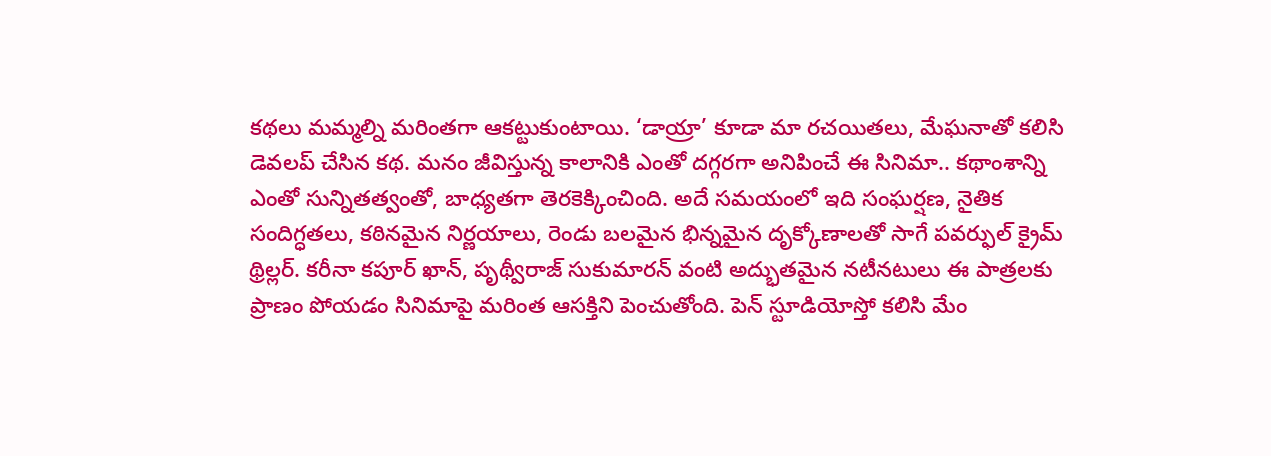కథలు మమ్మల్ని మరింతగా ఆకట్టుకుంటాయి. ‘డాయ్రా’ కూడా మా రచయితలు, మేఘనాతో కలిసి డెవలప్ చేసిన కథ. మనం జీవిస్తున్న కాలానికి ఎంతో దగ్గరగా అనిపించే ఈ సినిమా.. కథాంశాన్ని ఎంతో సున్నితత్వంతో, బాధ్యతగా తెరకెక్కించింది. అదే సమయంలో ఇది సంఘర్షణ, నైతిక సందిగ్ధతలు, కఠినమైన నిర్ణయాలు, రెండు బలమైన భిన్నమైన దృక్కోణాలతో సాగే పవర్ఫుల్ క్రైమ్ థ్రిల్లర్. కరీనా కపూర్ ఖాన్, పృథ్వీరాజ్ సుకుమారన్ వంటి అద్భుతమైన నటీనటులు ఈ పాత్రలకు ప్రాణం పోయడం సినిమాపై మరింత ఆసక్తిని పెంచుతోంది. పెన్ స్టూడియోస్తో కలిసి మేం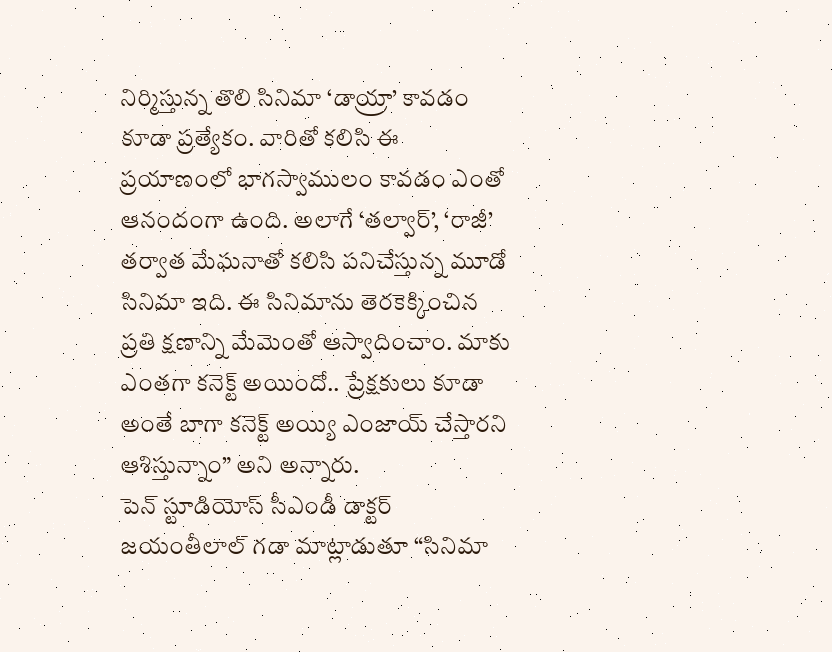నిర్మిస్తున్న తొలి సినిమా ‘డాయ్రా’ కావడం కూడా ప్రత్యేకం. వారితో కలిసి ఈ ప్రయాణంలో భాగస్వాములం కావడం ఎంతో ఆనందంగా ఉంది. అలాగే ‘తల్వార్’, ‘రాజీ’ తర్వాత మేఘనాతో కలిసి పనిచేస్తున్న మూడో సినిమా ఇది. ఈ సినిమాను తెరకెక్కించిన ప్రతి క్షణాన్ని మేమెంతో ఆస్వాదించాం. మాకు ఎంతగా కనెక్ట్ అయిందో.. ప్రేక్షకులు కూడా అంతే బాగా కనెక్ట్ అయ్యి ఎంజాయ్ చేస్తారని ఆశిస్తున్నాం” అని అన్నారు.
పెన్ స్టూడియోస్ సీఎండీ డాక్టర్ జయంతీలాల్ గడా మాట్లాడుతూ “సినిమా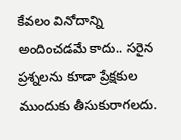కేవలం వినోదాన్ని అందించడమే కాదు.. సరైన ప్రశ్నలను కూడా ప్రేక్షకుల ముందుకు తీసుకురాగలదు.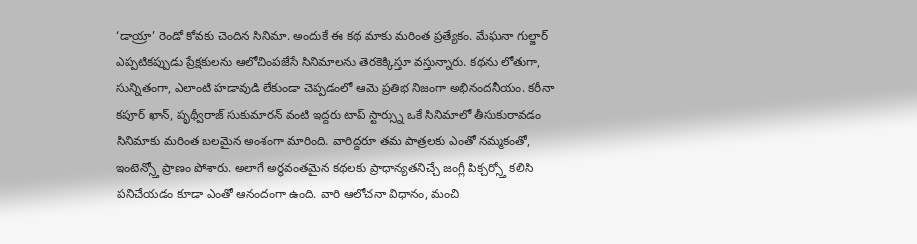‘డాయ్రా’ రెండో కోవకు చెందిన సినిమా. అందుకే ఈ కథ మాకు మరింత ప్రత్యేకం. మేఘనా గుల్జార్ ఎప్పటికప్పుడు ప్రేక్షకులను ఆలోచింపజేసే సినిమాలను తెరకెక్కిస్తూ వస్తున్నారు. కథను లోతుగా, సున్నితంగా, ఎలాంటి హడావుడి లేకుండా చెప్పడంలో ఆమె ప్రతిభ నిజంగా అభినందనీయం. కరీనా కపూర్ ఖాన్, పృథ్వీరాజ్ సుకుమారన్ వంటి ఇద్దరు టాప్ స్టార్స్ను ఒకే సినిమాలో తీసుకురావడం సినిమాకు మరింత బలమైన అంశంగా మారింది. వారిద్దరూ తమ పాత్రలకు ఎంతో నమ్మకంతో, ఇంటెన్స్తో ప్రాణం పోశారు. అలాగే అర్థవంతమైన కథలకు ప్రాధాన్యతనిచ్చే జంగ్లీ పిక్చర్స్తో కలిసి పనిచేయడం కూడా ఎంతో ఆనందంగా ఉంది. వారి ఆలోచనా విధానం, మంచి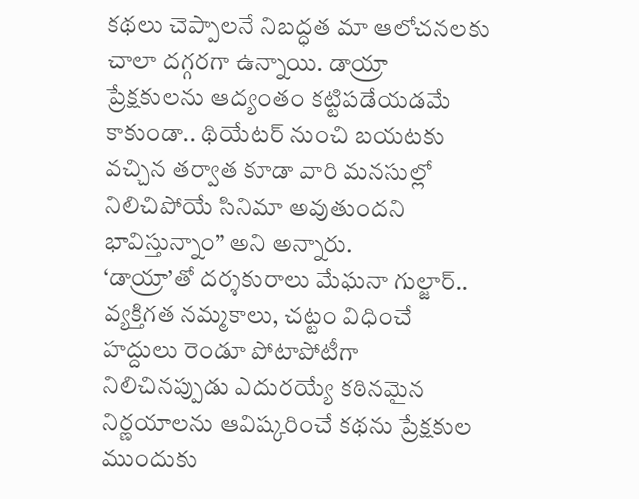కథలు చెప్పాలనే నిబద్ధత మా ఆలోచనలకు చాలా దగ్గరగా ఉన్నాయి. డాయ్రా ప్రేక్షకులను ఆద్యంతం కట్టిపడేయడమే కాకుండా.. థియేటర్ నుంచి బయటకు వచ్చిన తర్వాత కూడా వారి మనసుల్లో నిలిచిపోయే సినిమా అవుతుందని భావిస్తున్నాం” అని అన్నారు.
‘డాయ్రా’తో దర్శకురాలు మేఘనా గుల్జార్.. వ్యక్తిగత నమ్మకాలు, చట్టం విధించే హద్దులు రెండూ పోటాపోటీగా నిలిచినప్పుడు ఎదురయ్యే కఠినమైన నిర్ణయాలను ఆవిష్కరించే కథను ప్రేక్షకుల ముందుకు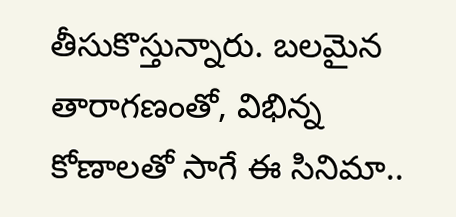తీసుకొస్తున్నారు. బలమైన తారాగణంతో, విభిన్న కోణాలతో సాగే ఈ సినిమా..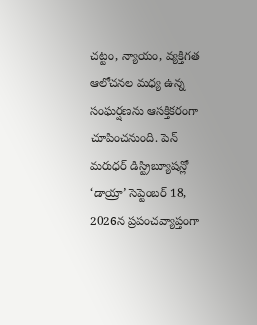చట్టం, న్యాయం, వ్యక్తిగత ఆలోచనల మధ్య ఉన్న సంఘర్షణను ఆసక్తికరంగా చూపించనుంది. పెన్ మరుధర్ డిస్ట్రిబ్యూషన్లో ‘డాయ్రా’ సెప్టెంబర్ 18, 2026న ప్రపంచవ్యాప్తంగా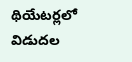థియేటర్లలో విడుదల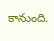కానుంది.